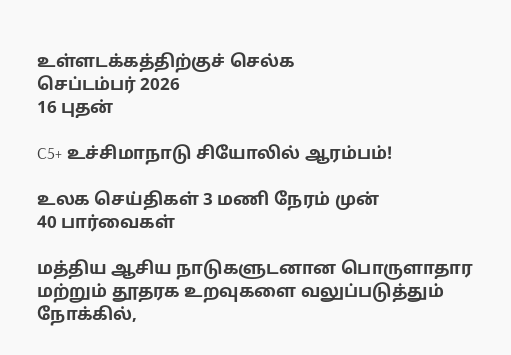உள்ளடக்கத்திற்குச் செல்க
செப்டம்பர் 2026
16 புதன்

C5+ உச்சிமாநாடு சியோலில் ஆரம்பம்!

உலக செய்திகள் 3 மணி நேரம் முன்
40 பார்வைகள்

மத்திய ஆசிய நாடுகளுடனான பொருளாதார மற்றும் தூதரக உறவுகளை வலுப்படுத்தும் நோக்கில்,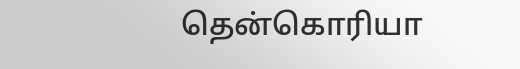தென்கொரியா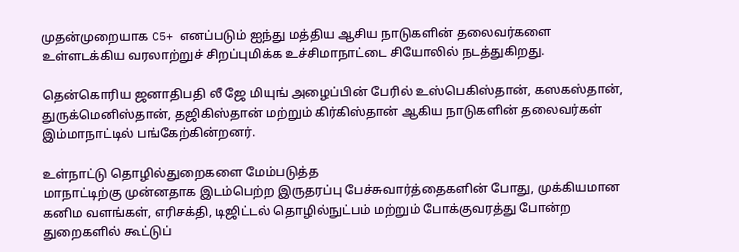முதன்முறையாக C5+ எனப்படும் ஐந்து மத்திய ஆசிய நாடுகளின் தலைவர்களை உள்ளடக்கிய வரலாற்றுச் சிறப்புமிக்க உச்சிமாநாட்டை சியோலில் நடத்துகிறது.

தென்கொரிய ஜனாதிபதி லீ ஜே மியுங் அழைப்பின் பேரில் உஸ்பெகிஸ்தான், கஸகஸ்தான், துருக்மெனிஸ்தான், தஜிகிஸ்தான் மற்றும் கிர்கிஸ்தான் ஆகிய நாடுகளின் தலைவர்கள் இம்மாநாட்டில் பங்கேற்கின்றனர்.

உள்நாட்டு தொழில்துறைகளை மேம்படுத்த
மாநாட்டிற்கு முன்னதாக இடம்பெற்ற இருதரப்பு பேச்சுவார்த்தைகளின் போது, முக்கியமான கனிம வளங்கள், எரிசக்தி, டிஜிட்டல் தொழில்நுட்பம் மற்றும் போக்குவரத்து போன்ற துறைகளில் கூட்டுப்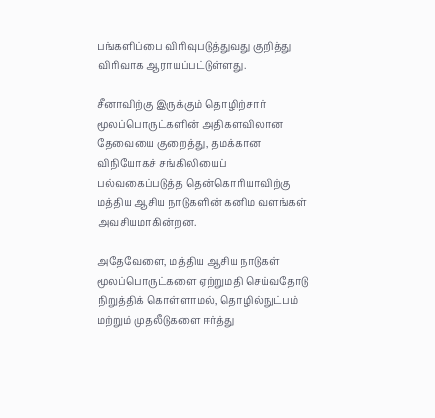பங்களிப்பை விரிவுபடுத்துவது குறித்து விரிவாக ஆராயப்பட்டுள்ளது.

சீனாவிற்கு இருக்கும் தொழிற்சார் மூலப்பொருட்களின் அதிகளவிலான தேவையை குறைத்து, தமக்கான விநியோகச் சங்கிலியைப் பல்வகைப்படுத்த தென்கொரியாவிற்கு மத்திய ஆசிய நாடுகளின் கனிம வளங்கள் அவசியமாகின்றன.

அதேவேளை, மத்திய ஆசிய நாடுகள் மூலப்பொருட்களை ஏற்றுமதி செய்வதோடு நிறுத்திக் கொள்ளாமல், தொழில்நுட்பம் மற்றும் முதலீடுகளை ஈர்த்து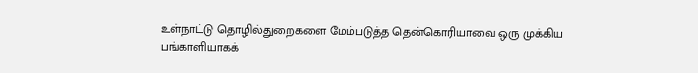உள்நாட்டு தொழில்துறைகளை மேம்படுத்த தென்கொரியாவை ஒரு முக்கிய பங்காளியாகக்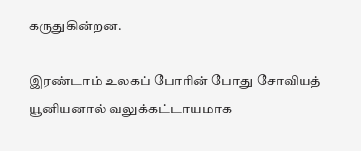கருதுகின்றன.

இரண்டாம் உலகப் போரின் போது சோவியத் யூனியனால் வலுக்கட்டாயமாக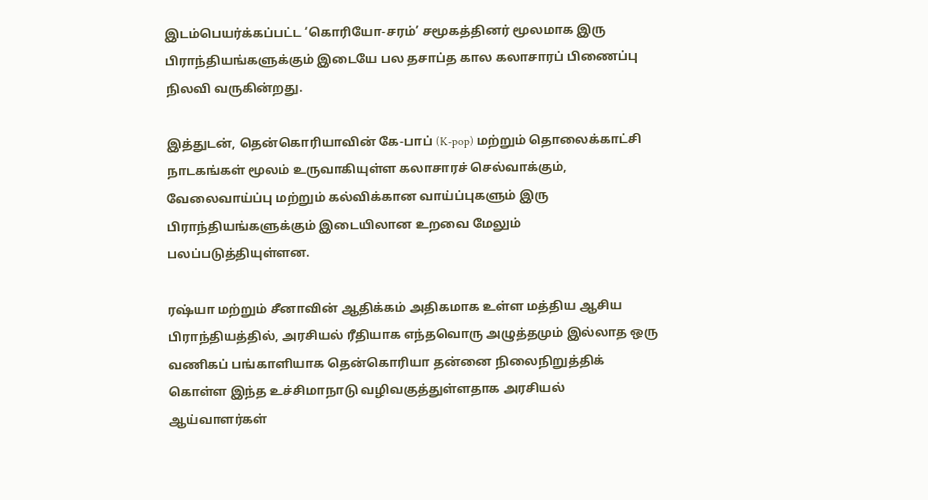இடம்பெயர்க்கப்பட்ட ‘கொரியோ-சரம்’ சமூகத்தினர் மூலமாக இரு பிராந்தியங்களுக்கும் இடையே பல தசாப்த கால கலாசாரப் பிணைப்பு நிலவி வருகின்றது.

இத்துடன், தென்கொரியாவின் கே-பாப் (K-pop) மற்றும் தொலைக்காட்சி நாடகங்கள் மூலம் உருவாகியுள்ள கலாசாரச் செல்வாக்கும், வேலைவாய்ப்பு மற்றும் கல்விக்கான வாய்ப்புகளும் இரு பிராந்தியங்களுக்கும் இடையிலான உறவை மேலும் பலப்படுத்தியுள்ளன.

ரஷ்யா மற்றும் சீனாவின் ஆதிக்கம் அதிகமாக உள்ள மத்திய ஆசிய பிராந்தியத்தில், அரசியல் ரீதியாக எந்தவொரு அழுத்தமும் இல்லாத ஒரு வணிகப் பங்காளியாக தென்கொரியா தன்னை நிலைநிறுத்திக் கொள்ள இந்த உச்சிமாநாடு வழிவகுத்துள்ளதாக அரசியல் ஆய்வாளர்கள்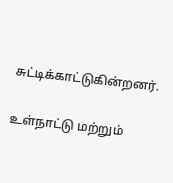சுட்டிக்காட்டுகின்றனர்.

உள்நாட்டு மற்றும்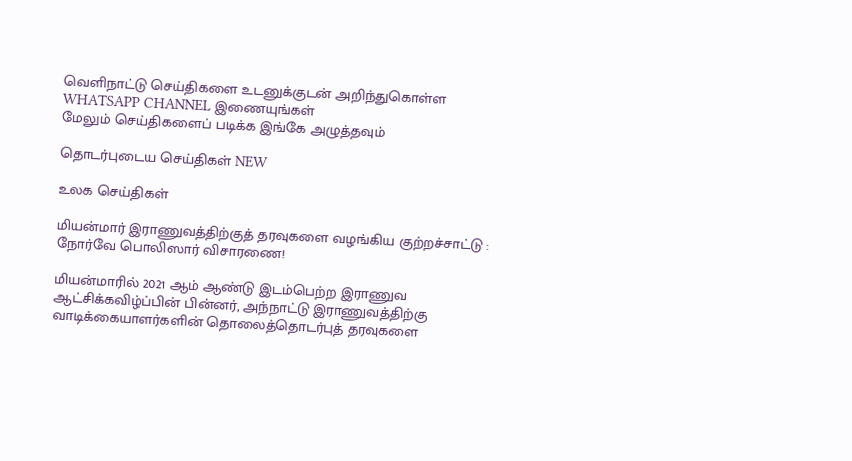வெளிநாட்டு செய்திகளை உடனுக்குடன் அறிந்துகொள்ள WHATSAPP CHANNEL இணையுங்கள்
மேலும் செய்திகளைப் படிக்க இங்கே அழுத்தவும்

தொடர்புடைய செய்திகள் NEW

உலக செய்திகள்

மியன்மார் இராணுவத்திற்குத் தரவுகளை வழங்கிய குற்றச்சாட்டு : நோர்வே பொலிஸார் விசாரணை!

மியன்மாரில் 2021 ஆம் ஆண்டு இடம்பெற்ற இராணுவ ஆட்சிக்கவிழ்ப்பின் பின்னர், அந்நாட்டு இராணுவத்திற்கு வாடிக்கையாளர்களின் தொலைத்தொடர்புத் தரவுகளை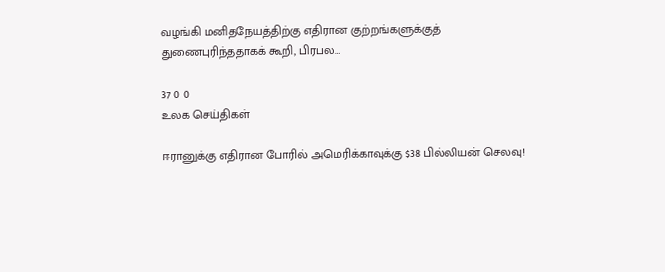வழங்கி மனிதநேயத்திற்கு எதிரான குற்றங்களுக்குத் துணைபுரிந்ததாகக் கூறி, பிரபல…

37 0 0
உலக செய்திகள்

ஈரானுக்கு எதிரான போரில் அமெரிக்காவுக்கு $38 பில்லியன் செலவு!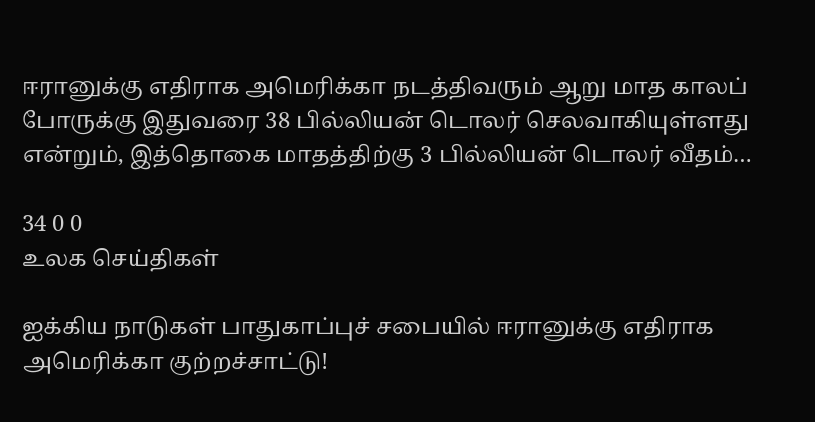ஈரானுக்கு எதிராக அமெரிக்கா நடத்திவரும் ஆறு மாத காலப் போருக்கு இதுவரை 38 பில்லியன் டொலர் செலவாகியுள்ளது என்றும், இத்தொகை மாதத்திற்கு 3 பில்லியன் டொலர் வீதம்…

34 0 0
உலக செய்திகள்

ஐக்கிய நாடுகள் பாதுகாப்புச் சபையில் ஈரானுக்கு எதிராக அமெரிக்கா குற்றச்சாட்டு!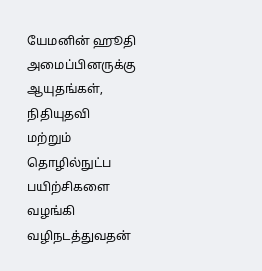யேமனின் ஹூதி அமைப்பினருக்கு ஆயுதங்கள், நிதியுதவி மற்றும் தொழில்நுட்ப பயிற்சிகளை வழங்கி வழிநடத்துவதன்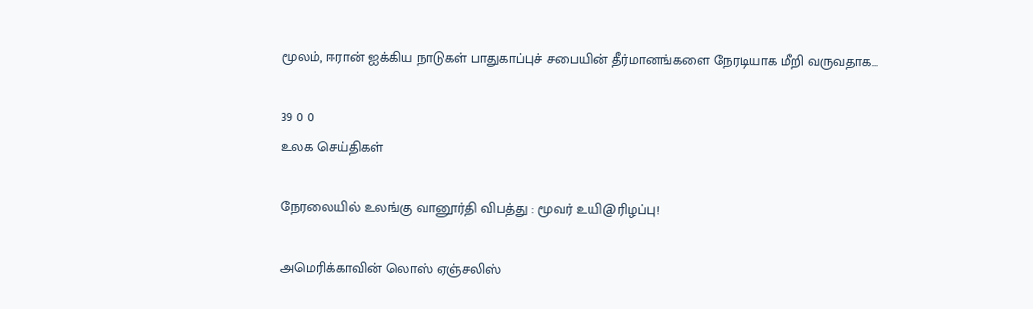மூலம், ஈரான் ஐக்கிய நாடுகள் பாதுகாப்புச் சபையின் தீர்மானங்களை நேரடியாக மீறி வருவதாக…

39 0 0
உலக செய்திகள்

நேரலையில் உலங்கு வானூர்தி விபத்து : மூவர் உயி@ரிழப்பு!

அமெரிக்காவின் லொஸ் ஏஞ்சலிஸ்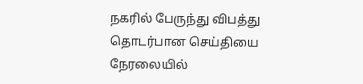நகரில் பேருந்து விபத்து தொடர்பான செய்தியை நேரலையில்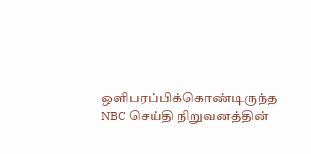ஒளிபரப்பிக்கொண்டிருந்த NBC செய்தி நிறுவனத்தின்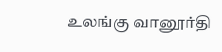உலங்கு வானூர்தி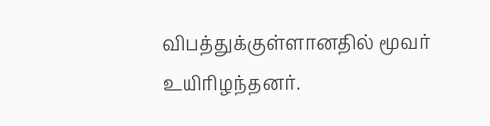விபத்துக்குள்ளானதில் மூவர் உயிரிழந்தனர்.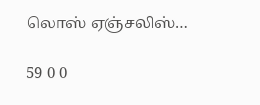லொஸ் ஏஞ்சலிஸ்…

59 0 0